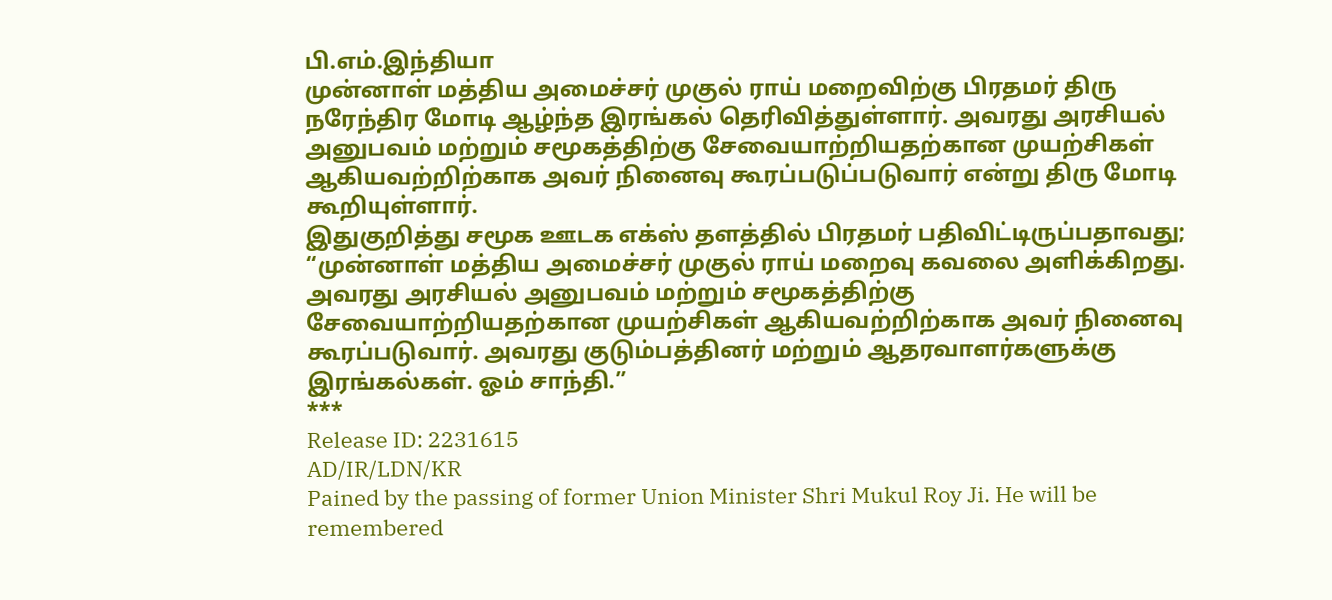பி.எம்.இந்தியா
முன்னாள் மத்திய அமைச்சர் முகுல் ராய் மறைவிற்கு பிரதமர் திரு நரேந்திர மோடி ஆழ்ந்த இரங்கல் தெரிவித்துள்ளார். அவரது அரசியல் அனுபவம் மற்றும் சமூகத்திற்கு சேவையாற்றியதற்கான முயற்சிகள் ஆகியவற்றிற்காக அவர் நினைவு கூரப்படுப்படுவார் என்று திரு மோடி கூறியுள்ளார்.
இதுகுறித்து சமூக ஊடக எக்ஸ் தளத்தில் பிரதமர் பதிவிட்டிருப்பதாவது;
“முன்னாள் மத்திய அமைச்சர் முகுல் ராய் மறைவு கவலை அளிக்கிறது. அவரது அரசியல் அனுபவம் மற்றும் சமூகத்திற்கு சேவையாற்றியதற்கான முயற்சிகள் ஆகியவற்றிற்காக அவர் நினைவு கூரப்படுவார். அவரது குடும்பத்தினர் மற்றும் ஆதரவாளர்களுக்கு இரங்கல்கள். ஓம் சாந்தி.”
***
Release ID: 2231615
AD/IR/LDN/KR
Pained by the passing of former Union Minister Shri Mukul Roy Ji. He will be remembered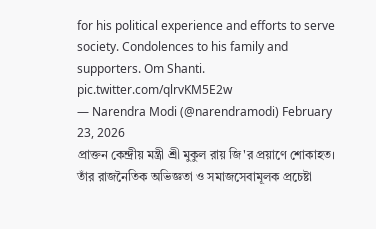for his political experience and efforts to serve society. Condolences to his family and supporters. Om Shanti. pic.twitter.com/qlrvKM5E2w
— Narendra Modi (@narendramodi) February 23, 2026
প্রাক্তন কেন্দ্রীয় মন্ত্রী শ্রী মুকুল রায় জি'র প্রয়াণে শোকাহত। তাঁর রাজনৈতিক অভিজ্ঞতা ও সমাজসেবামূলক প্রচেষ্টা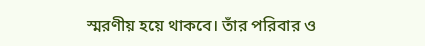স্মরণীয় হয়ে থাকবে। তাঁর পরিবার ও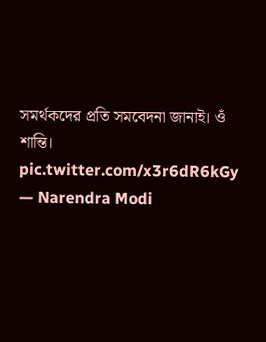সমর্থকদের প্রতি সমবেদনা জানাই। ওঁ শান্তি। pic.twitter.com/x3r6dR6kGy
— Narendra Modi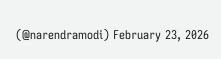(@narendramodi) February 23, 2026